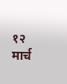१२ मार्च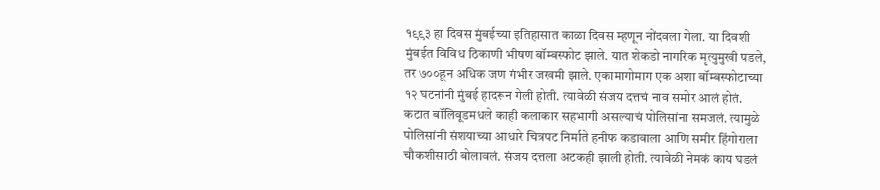१९९३ हा दिवस मुंबईच्या इतिहासात काळा दिवस म्हणून नोंदवला गेला. या दिवशी मुंबईत विविध ठिकाणी भीषण बॉम्बस्फोट झाले. यात शेकडो नागरिक मृत्युमुखी पडले, तर ७००हून अधिक जण गंभीर जखमी झाले. एकामागोमाग एक अशा बॉम्बस्फोटाच्या १२ घटनांनी मुंबई हादरून गेली होती. त्यावेळी संजय दत्तचं नाव समोर आलं होतं. कटात बॉलिवूडमधले काही कलाकार सहभागी असल्याचं पोलिसांना समजलं. त्यामुळे पोलिसांनी संशयाच्या आधारे चित्रपट निर्माते हनीफ कडावाला आणि समीर हिंगोराला चौकशीसाठी बोलावलं. संजय दत्तला अटकही झाली होती. त्यावेळी नेमकं काय घडलं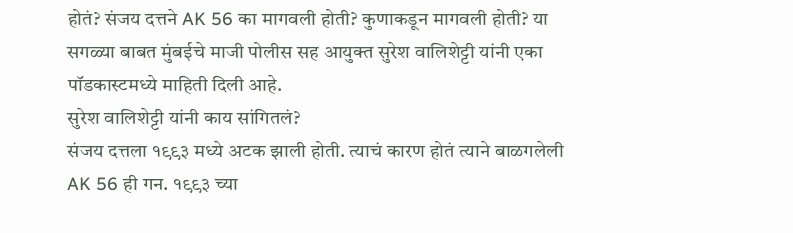होतं? संजय दत्तने AK 56 का मागवली होती? कुणाकडून मागवली होती? या सगळ्या बाबत मुंबईचे माजी पोलीस सह आयुक्त सुरेश वालिशेट्टी यांनी एका पॉडकास्टमध्ये माहिती दिली आहे.
सुरेश वालिशेट्टी यांनी काय सांगितलं?
संजय दत्तला १९९३ मध्ये अटक झाली होती. त्याचं कारण होतं त्याने बाळगलेली AK 56 ही गन. १९९३ च्या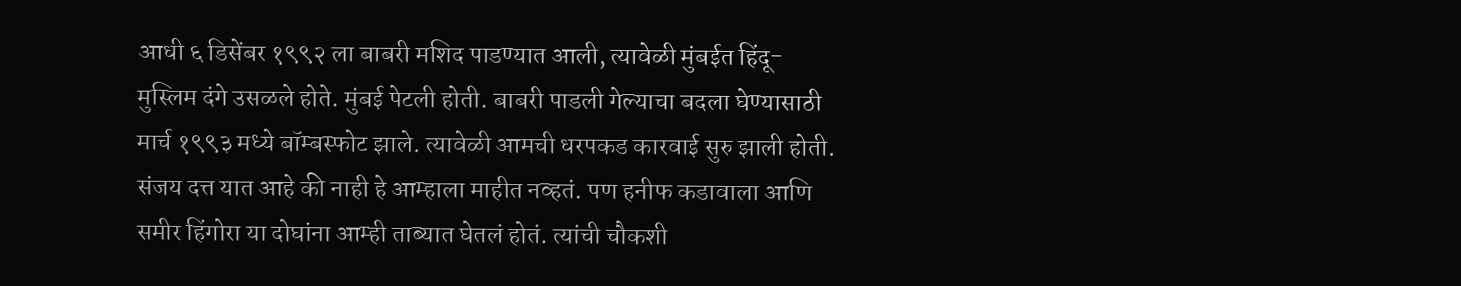आधी ६ डिसेंबर १९९२ ला बाबरी मशिद पाडण्यात आली, त्यावेळी मुंबईत हिंदू-मुस्लिम दंगे उसळले होते. मुंबई पेटली होती. बाबरी पाडली गेल्याचा बदला घेण्यासाठी मार्च १९९३ मध्ये बॉम्बस्फोट झाले. त्यावेळी आमची धरपकड कारवाई सुरु झाली होती. संजय दत्त यात आहे की नाही हे आम्हाला माहीत नव्हतं. पण हनीफ कडावाला आणि समीर हिंगोरा या दोघांना आम्ही ताब्यात घेतलं होतं. त्यांची चौकशी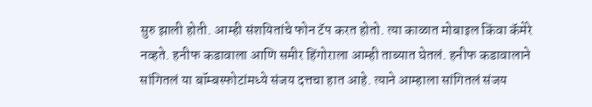सुरु झाली होती. आम्ही संशयितांचे फोन टॅप करत होतो. त्या काळात मोबाइल किंवा कॅमेरे नव्हते. हनीफ कडावाला आणि समीर हिंगोराला आम्ही ताब्यात घेतलं. हनीफ कडावालाने सांगितलं या बॉम्बस्फोटांमध्ये संजय दत्तचा हात आहे. त्याने आम्हाला सांगितलं संजय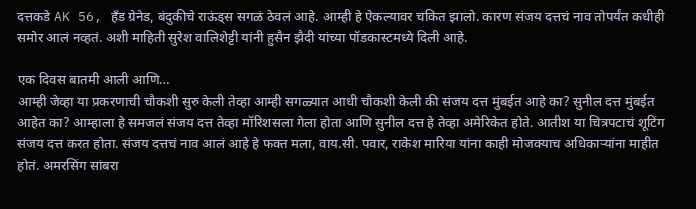दत्तकडे AK 56, हँड ग्रेनेड, बंदुकीचे राऊंड्स सगळं ठेवलं आहे. आम्ही हे ऐकल्यावर चकित झालो. कारण संजय दत्तचं नाव तोपर्यंत कधीही समोर आलं नव्हतं. अशी माहिती सुरेश वालिशेट्टी यांनी हुसैन झैदी यांच्या पॉडकास्टमध्ये दिली आहे.

एक दिवस बातमी आली आणि…
आम्ही जेव्हा या प्रकरणाची चौकशी सुरु केली तेव्हा आम्ही सगळ्यात आधी चौकशी केली की संजय दत्त मुंबईत आहे का? सुनील दत्त मुंबईत आहेत का? आम्हाला हे समजलं संजय दत्त तेव्हा मॉरिशसला गेला होता आणि सुनील दत्त हे तेव्हा अमेरिकेत होते. आतीश या चित्रपटाचं शूटिंग संजय दत्त करत होता. संजय दत्तचं नाव आलं आहे हे फक्त मला, वाय.सी. पवार, राकेश मारिया यांना काही मोजक्याच अधिकाऱ्यांना माहीत होतं. अमरसिंग सांबरा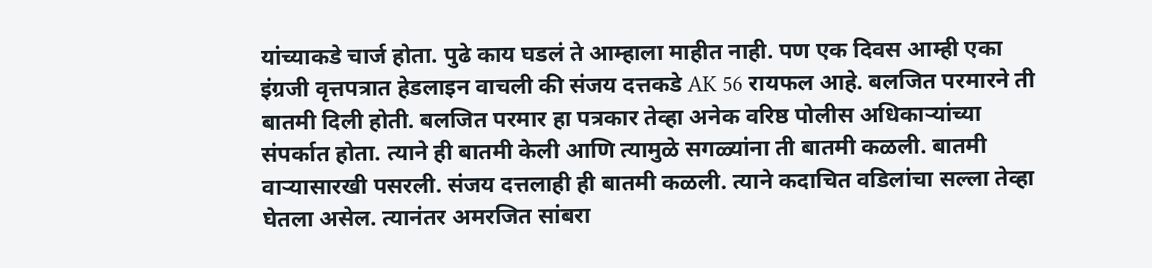यांच्याकडे चार्ज होता. पुढे काय घडलं ते आम्हाला माहीत नाही. पण एक दिवस आम्ही एका इंग्रजी वृत्तपत्रात हेडलाइन वाचली की संजय दत्तकडे AK 56 रायफल आहे. बलजित परमारने ती बातमी दिली होती. बलजित परमार हा पत्रकार तेव्हा अनेक वरिष्ठ पोलीस अधिकाऱ्यांच्या संपर्कात होता. त्याने ही बातमी केली आणि त्यामुळे सगळ्यांना ती बातमी कळली. बातमी वाऱ्यासारखी पसरली. संजय दत्तलाही ही बातमी कळली. त्याने कदाचित वडिलांचा सल्ला तेव्हा घेतला असेल. त्यानंतर अमरजित सांबरा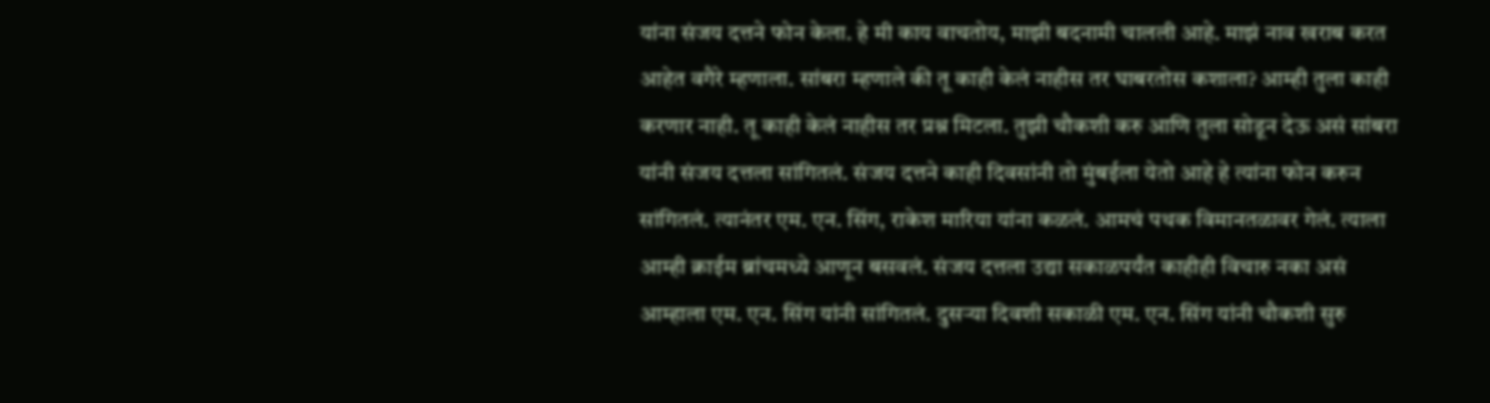यांना संजय दत्तने फोन केला. हे मी काय वाचतोय, माझी बदनामी चालली आहे. माझं नाव खराब करत आहेत वगैरे म्हणाला. सांबरा म्हणाले की तू काही केलं नाहीस तर घाबरतोस कशाला? आम्ही तुला काही करणार नाही. तू काही केलं नाहीस तर प्रश्न मिटला. तुझी चौकशी करु आणि तुला सोडून देऊ असं सांबरा यांनी संजय दत्तला सांगितलं. संजय दत्तने काही दिवसांनी तो मुंबईला येतो आहे हे त्यांना फोन करुन सांगितलं. त्यानंतर एम. एन. सिंग, राकेश मारिया यांना कळलं. आमचं पथक विमानतळावर गेलं. त्याला आम्ही क्राईम ब्रांचमध्ये आणून बसवलं. संजय दत्तला उद्या सकाळपर्यंत काहीही विचारु नका असं आम्हाला एम. एन. सिंग यांनी सांगितलं. दुसऱ्या दिवशी सकाळी एम. एन. सिंग यांनी चौकशी सुरु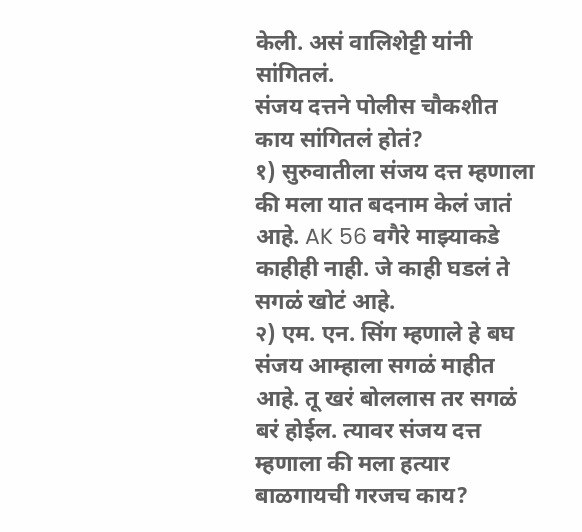केली. असं वालिशेट्टी यांनी सांगितलं.
संजय दत्तने पोलीस चौकशीत काय सांगितलं होतं?
१) सुरुवातीला संजय दत्त म्हणाला की मला यात बदनाम केलं जातं आहे. AK 56 वगैरे माझ्याकडे काहीही नाही. जे काही घडलं ते सगळं खोटं आहे.
२) एम. एन. सिंग म्हणाले हे बघ संजय आम्हाला सगळं माहीत आहे. तू खरं बोललास तर सगळं बरं होईल. त्यावर संजय दत्त म्हणाला की मला हत्यार बाळगायची गरजच काय?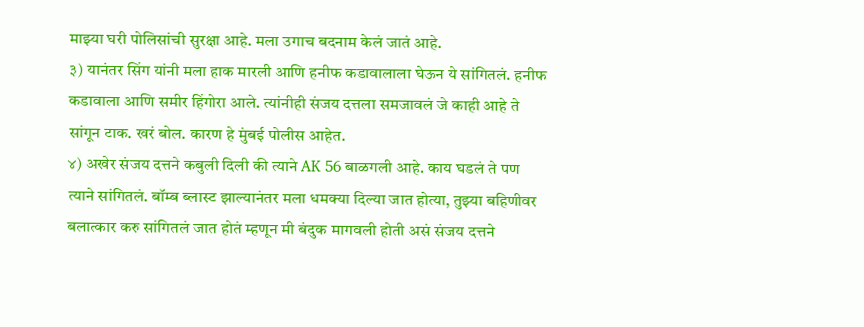माझ्या घरी पोलिसांची सुरक्षा आहे. मला उगाच बदनाम केलं जातं आहे.
३) यानंतर सिंग यांनी मला हाक मारली आणि हनीफ कडावालाला घेऊन ये सांगितलं. हनीफ कडावाला आणि समीर हिंगोरा आले. त्यांनीही संजय दत्तला समजावलं जे काही आहे ते सांगून टाक. खरं बोल. कारण हे मुंबई पोलीस आहेत.
४) अखेर संजय दत्तने कबुली दिली की त्याने AK 56 बाळगली आहे. काय घडलं ते पण त्याने सांगितलं. बॉम्ब ब्लास्ट झाल्यानंतर मला धमक्या दिल्या जात होत्या, तुझ्या बहिणीवर बलात्कार करु सांगितलं जात होतं म्हणून मी बंदुक मागवली होती असं संजय दत्तने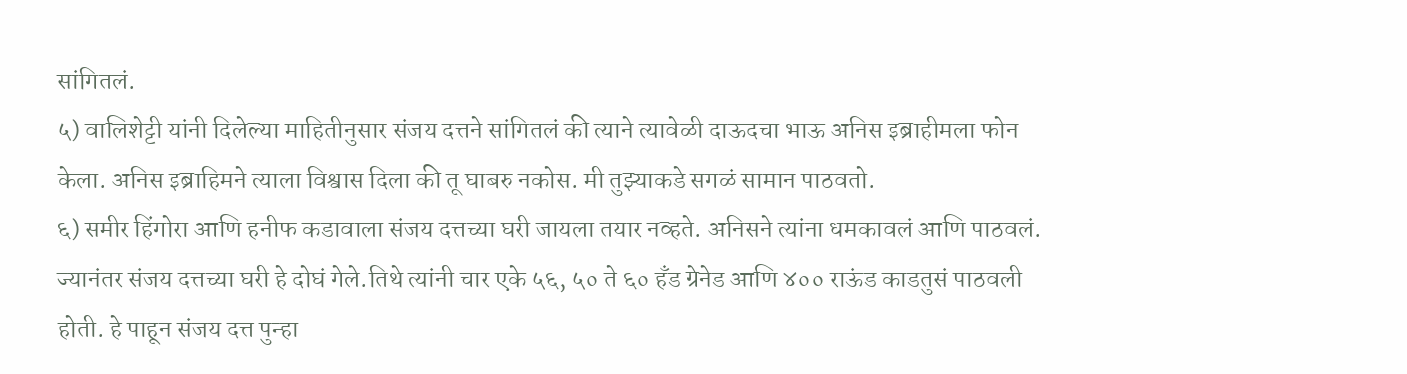सांगितलं.
५) वालिशेट्टी यांनी दिलेल्या माहितीनुसार संजय दत्तने सांगितलं की त्याने त्यावेळी दाऊदचा भाऊ अनिस इब्राहीमला फोन केला. अनिस इब्राहिमने त्याला विश्वास दिला की तू घाबरु नकोस. मी तुझ्याकडे सगळं सामान पाठवतो.
६) समीर हिंगोरा आणि हनीफ कडावाला संजय दत्तच्या घरी जायला तयार नव्हते. अनिसने त्यांना धमकावलं आणि पाठवलं. ज्यानंतर संजय दत्तच्या घरी हे दोघं गेले.तिथे त्यांनी चार एके ५६, ५० ते ६० हँड ग्रेनेड आणि ४०० राऊंड काडतुसं पाठवली होती. हे पाहून संजय दत्त पुन्हा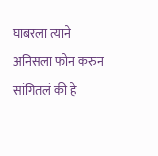घाबरला त्याने अनिसला फोन करुन सांगितलं की हे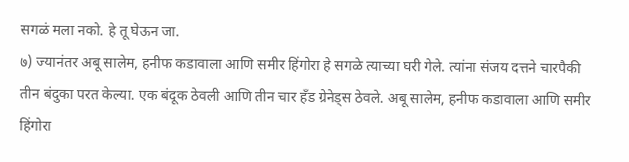सगळं मला नको. हे तू घेऊन जा.
७) ज्यानंतर अबू सालेम, हनीफ कडावाला आणि समीर हिंगोरा हे सगळे त्याच्या घरी गेले. त्यांना संजय दत्तने चारपैकी तीन बंदुका परत केल्या. एक बंदूक ठेवली आणि तीन चार हँड ग्रेनेड्स ठेवले. अबू सालेम, हनीफ कडावाला आणि समीर हिंगोरा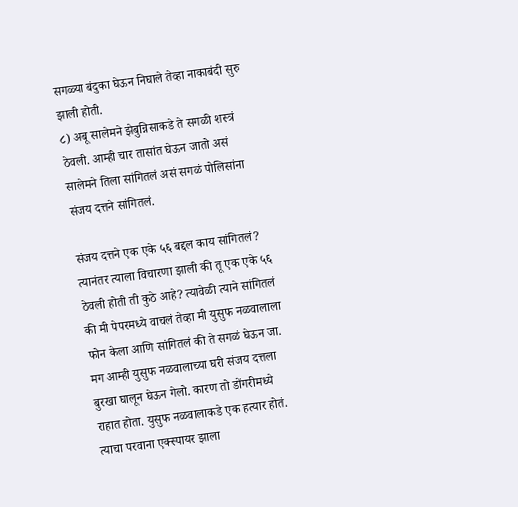सगळ्या बंदुका घेऊन निघाले तेव्हा नाकाबंदी सुरु झाली होती.
८) अबू सालेमने झेबुन्निसाकडे ते सगळी शस्त्रं ठेवली. आम्ही चार तासांत घेऊन जातो असं सालेमने तिला सांगितलं असं सगळं पोलिसांना संजय दत्तने सांगितलं.

संजय दत्तने एक एके ५६ बद्दल काय सांगितलं?
त्यानंतर त्याला विचारणा झाली की तू एक एके ५६ ठेवली होती ती कुठे आहे? त्यावेळी त्याने सांगितलं की मी पेपरमध्ये वाचलं तेव्हा मी युसुफ नळवालाला फोन केला आणि सांगितलं की ते सगळं घेऊन जा. मग आम्ही युसुफ नळवालाच्या घरी संजय दत्तला बुरखा घालून घेऊन गेलो. कारण तो डोंगरीमध्ये राहात होता. युसुफ नळवालाकडे एक हत्यार होतं. त्याचा परवाना एक्स्पायर झाला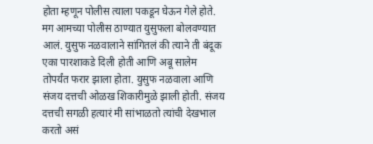होता म्हणून पोलीस त्याला पकडून घेऊन गेले होते. मग आमच्या पोलीस ठाण्यात युसुफला बोलवण्यात आलं. युसुफ नळवालाने सांगितलं की त्याने ती बंदूक एका पारशाकडे दिली होती आणि अबू सालेम तोपर्यंत फरार झाला होता. युसुफ नळवाला आणि संजय दत्तची ओळख शिकारीमुळे झाली होती. संजय दत्तची सगळी हत्यारं मी सांभाळतो त्यांची देखभाल करतो असं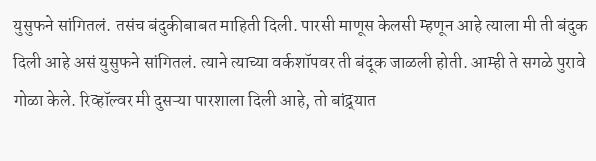युसुफने सांगितलं. तसंच बंदुकीबाबत माहिती दिली. पारसी माणूस केलसी म्हणून आहे त्याला मी ती बंदुक दिली आहे असं युसुफने सांगितलं. त्याने त्याच्या वर्कशॉपवर ती बंदूक जाळली होती. आम्ही ते सगळे पुरावे गोळा केले. रिव्हॉल्वर मी दुसऱ्या पारशाला दिली आहे, तो बांद्र्यात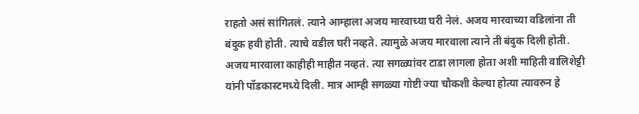राहतो असं सांगितलं. त्याने आम्हाला अजय मारवाच्या घरी नेलं. अजय मारवाच्या वडिलांना ती बंदुक हवी होती. त्याचे वडील घरी नव्हते. त्यामुळे अजय मारवाला त्याने ती बंदुक दिली होती. अजय मारवाला काहीही माहीत नव्हतं. त्या सगळ्यांवर टाडा लागला होता अशी माहिती वालिशेट्टी यांनी पॉडकास्टमध्ये दिली. मात्र आम्ही सगळ्या गोष्टी ज्या चौकशी केल्या होत्या त्यावरुन हे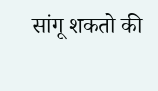सांगू शकतो की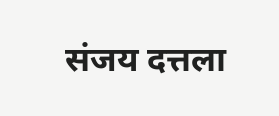संजय दत्तला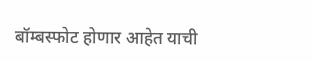बॉम्बस्फोट होणार आहेत याची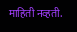माहिती नव्हती.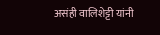असंही वालिशेट्टी यांनी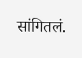सांगितलं.